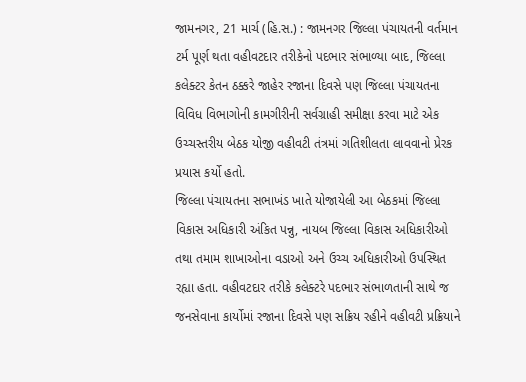જામનગર, 21 માર્ચ (હિ.સ.) : જામનગર જિલ્લા પંચાયતની વર્તમાન ટર્મ પૂર્ણ થતા વહીવટદાર તરીકેનો પદભાર સંભાળ્યા બાદ, જિલ્લા કલેક્ટર કેતન ઠક્કરે જાહેર રજાના દિવસે પણ જિલ્લા પંચાયતના વિવિધ વિભાગોની કામગીરીની સર્વગ્રાહી સમીક્ષા કરવા માટે એક ઉચ્ચસ્તરીય બેઠક યોજી વહીવટી તંત્રમાં ગતિશીલતા લાવવાનો પ્રેરક પ્રયાસ કર્યો હતો.
જિલ્લા પંચાયતના સભાખંડ ખાતે યોજાયેલી આ બેઠકમાં જિલ્લા વિકાસ અધિકારી અંકિત પન્નુ, નાયબ જિલ્લા વિકાસ અધિકારીઓ તથા તમામ શાખાઓના વડાઓ અને ઉચ્ચ અધિકારીઓ ઉપસ્થિત રહ્યા હતા. વહીવટદાર તરીકે કલેક્ટરે પદભાર સંભાળતાની સાથે જ જનસેવાના કાર્યોમાં રજાના દિવસે પણ સક્રિય રહીને વહીવટી પ્રક્રિયાને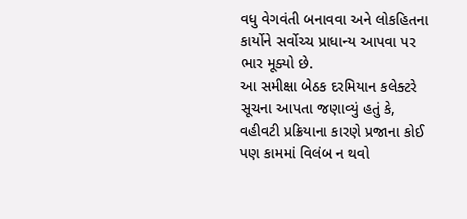વધુ વેગવંતી બનાવવા અને લોકહિતના કાર્યોને સર્વોચ્ચ પ્રાધાન્ય આપવા પર ભાર મૂક્યો છે.
આ સમીક્ષા બેઠક દરમિયાન કલેક્ટરે સૂચના આપતા જણાવ્યું હતું કે, વહીવટી પ્રક્રિયાના કારણે પ્રજાના કોઈ પણ કામમાં વિલંબ ન થવો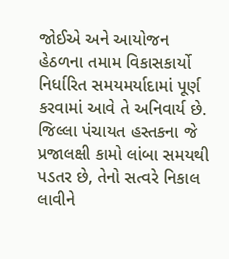જોઈએ અને આયોજન હેઠળના તમામ વિકાસકાર્યો નિર્ધારિત સમયમર્યાદામાં પૂર્ણ કરવામાં આવે તે અનિવાર્ય છે. જિલ્લા પંચાયત હસ્તકના જે પ્રજાલક્ષી કામો લાંબા સમયથી પડતર છે, તેનો સત્વરે નિકાલ લાવીને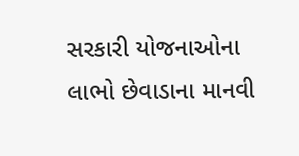સરકારી યોજનાઓના લાભો છેવાડાના માનવી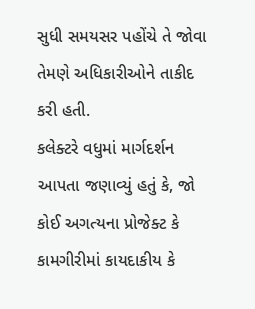સુધી સમયસર પહોંચે તે જોવા તેમણે અધિકારીઓને તાકીદ કરી હતી.
કલેક્ટરે વધુમાં માર્ગદર્શન આપતા જણાવ્યું હતું કે, જો કોઈ અગત્યના પ્રોજેક્ટ કે કામગીરીમાં કાયદાકીય કે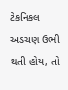ટેકનિકલ અડચણ ઉભી થતી હોય, તો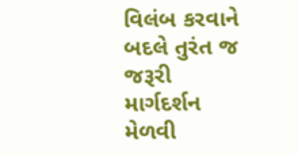વિલંબ કરવાને બદલે તુરંત જ જરૂરી માર્ગદર્શન મેળવી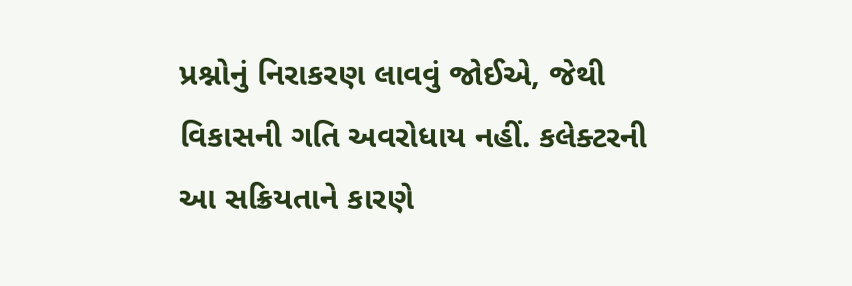પ્રશ્નોનું નિરાકરણ લાવવું જોઈએ, જેથી વિકાસની ગતિ અવરોધાય નહીં. કલેક્ટરની આ સક્રિયતાને કારણે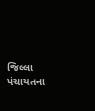જિલ્લા પંચાયતના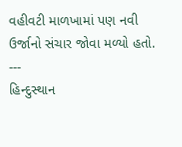વહીવટી માળખામાં પણ નવી ઉર્જાનો સંચાર જોવા મળ્યો હતો.
---
હિન્દુસ્થાન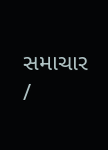સમાચાર /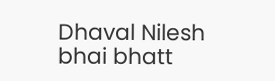Dhaval Nilesh bhai bhatt